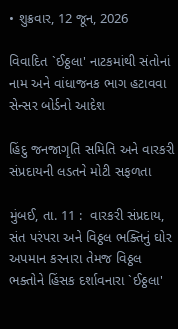• શુક્રવાર, 12 જૂન, 2026

વિવાદિત `ઈઠ્ઠલા' નાટકમાંથી સંતોનાં નામ અને વાંધાજનક ભાગ હટાવવા સેન્સર બોર્ડનો આદેશ

હિંદુ જનજાગૃતિ સમિતિ અને વારકરી સંપ્રદાયની લડતને મોટી સફળતા

મુંબઈ, તા. 11 :  વારકરી સંપ્રદાય, સંત પરંપરા અને વિઠ્ઠલ ભક્તિનું ઘોર અપમાન કરનારા તેમજ વિઠ્ઠલ ભક્તોને હિંસક દર્શાવનારા `ઈઠ્ઠલા'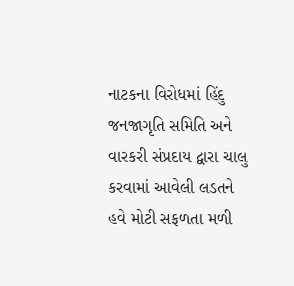નાટકના વિરોધમાં હિંદુ જનજાગૃતિ સમિતિ અને વારકરી સંપ્રદાય દ્વારા ચાલુ કરવામાં આવેલી લડતને હવે મોટી સફળતા મળી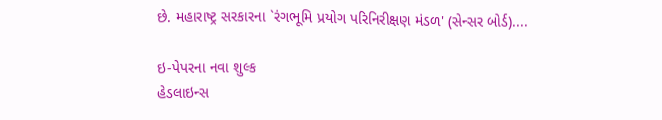છે. મહારાષ્ટ્ર સરકારના `રંગભૂમિ પ્રયોગ પરિનિરીક્ષણ મંડળ' (સેન્સર બોર્ડ)....

ઇ-પેપરના નવા શુલ્ક
હેડલાઇન્સ